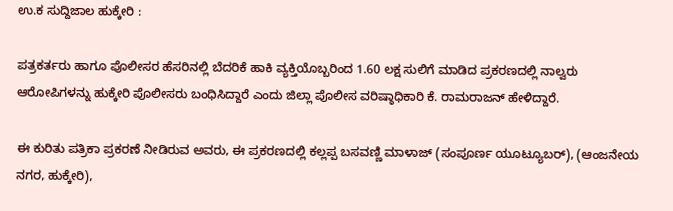ಉ.ಕ ಸುದ್ದಿಜಾಲ ಹುಕ್ಕೇರಿ :

ಪತ್ರಕರ್ತರು ಹಾಗೂ ಪೊಲೀಸರ ಹೆಸರಿನಲ್ಲಿ ಬೆದರಿಕೆ ಹಾಕಿ ವ್ಯಕ್ತಿಯೊಬ್ಬರಿಂದ 1.60 ಲಕ್ಷ ಸುಲಿಗೆ ಮಾಡಿದ ಪ್ರಕರಣದಲ್ಲಿ ನಾಲ್ವರು ಆರೋಪಿಗಳನ್ನು ಹುಕ್ಕೇರಿ ಪೊಲೀಸರು ಬಂಧಿಸಿದ್ದಾರೆ ಎಂದು ಜಿಲ್ಲಾ ಪೊಲೀಸ ವರಿಷ್ಠಾಧಿಕಾರಿ ಕೆ. ರಾಮರಾಜನ್ ಹೇಳಿದ್ದಾರೆ.

ಈ ಕುರಿತು ಪತ್ರಿಕಾ ಪ್ರಕರಣೆ ನೀಡಿರುವ ಅವರು, ಈ ಪ್ರಕರಣದಲ್ಲಿ ಕಲ್ಲಪ್ಪ ಬಸವಣ್ಣಿ ಮಾಳಾಜ್ (ಸಂಪೂರ್ಣ ಯೂಟ್ಯೂಬರ್), (ಆಂಜನೇಯ ನಗರ, ಹುಕ್ಕೇರಿ),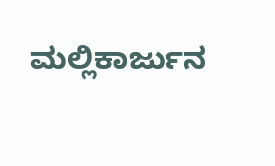ಮಲ್ಲಿಕಾರ್ಜುನ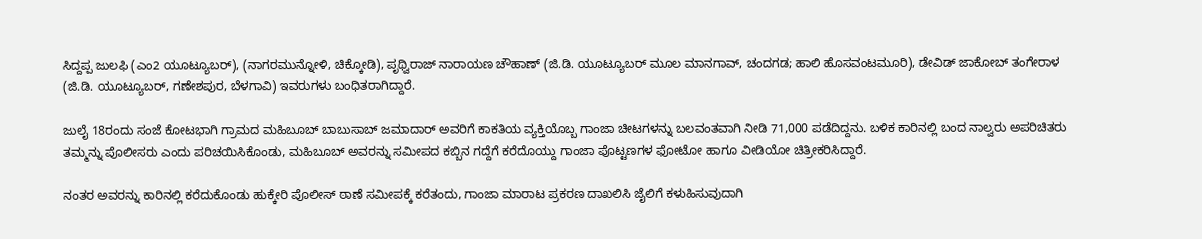ಸಿದ್ದಪ್ಪ ಜುಲಫಿ (ಎಂ2 ಯೂಟ್ಯೂಬರ್), (ನಾಗರಮುನ್ನೋಳಿ, ಚಿಕ್ಕೋಡಿ), ಪೃಥ್ವಿರಾಜ್ ನಾರಾಯಣ ಚೌಹಾಣ್ (ಜಿ.ಡಿ. ಯೂಟ್ಯೂಬರ್ ಮೂಲ ಮಾನಗಾವ್, ಚಂದಗಡ; ಹಾಲಿ ಹೊಸವಂಟಮೂರಿ), ಡೇವಿಡ್ ಜಾಕೋಬ್ ತಂಗೇರಾಳ (ಜಿ.ಡಿ. ಯೂಟ್ಯೂಬರ್, ಗಣೇಶಪುರ, ಬೆಳಗಾವಿ) ಇವರುಗಳು ಬಂಧಿತರಾಗಿದ್ದಾರೆ.

ಜುಲೈ 18ರಂದು ಸಂಜೆ ಕೋಟಭಾಗಿ ಗ್ರಾಮದ ಮಹಿಬೂಬ್ ಬಾಬುಸಾಬ್ ಜಮಾದಾರ್ ಅವರಿಗೆ ಕಾಕತಿಯ ವ್ಯಕ್ತಿಯೊಬ್ಬ ಗಾಂಜಾ ಚೀಟಗಳನ್ನು ಬಲವಂತವಾಗಿ ನೀಡಿ 71,000 ಪಡೆದಿದ್ದನು. ಬಳಿಕ ಕಾರಿನಲ್ಲಿ ಬಂದ ನಾಲ್ವರು ಅಪರಿಚಿತರು ತಮ್ಮನ್ನು ಪೊಲೀಸರು ಎಂದು ಪರಿಚಯಿಸಿಕೊಂಡು, ಮಹಿಬೂಬ್ ಅವರನ್ನು ಸಮೀಪದ ಕಬ್ಬಿನ ಗದ್ದೆಗೆ ಕರೆದೊಯ್ದು ಗಾಂಜಾ ಪೊಟ್ಟಣಗಳ ಫೋಟೋ ಹಾಗೂ ವೀಡಿಯೋ ಚಿತ್ರೀಕರಿಸಿದ್ದಾರೆ.

ನಂತರ ಅವರನ್ನು ಕಾರಿನಲ್ಲಿ ಕರೆದುಕೊಂಡು ಹುಕ್ಕೇರಿ ಪೊಲೀಸ್ ಠಾಣೆ ಸಮೀಪಕ್ಕೆ ಕರೆತಂದು, ಗಾಂಜಾ ಮಾರಾಟ ಪ್ರಕರಣ ದಾಖಲಿಸಿ ಜೈಲಿಗೆ ಕಳುಹಿಸುವುದಾಗಿ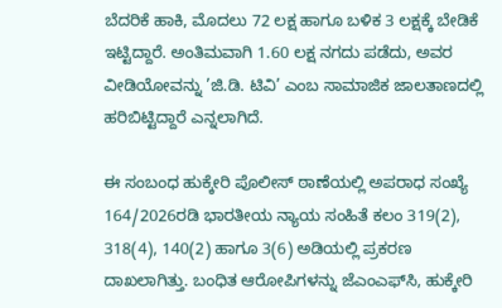ಬೆದರಿಕೆ ಹಾಕಿ, ಮೊದಲು 72 ಲಕ್ಷ ಹಾಗೂ ಬಳಿಕ 3 ಲಕ್ಷಕ್ಕೆ ಬೇಡಿಕೆ ಇಟ್ಟಿದ್ದಾರೆ. ಅಂತಿಮವಾಗಿ 1.60 ಲಕ್ಷ ನಗದು ಪಡೆದು, ಅವರ ವೀಡಿಯೋವನ್ನು ’ಜಿ.ಡಿ. ಟಿವಿ’ ಎಂಬ ಸಾಮಾಜಿಕ ಜಾಲತಾಣದಲ್ಲಿ ಹರಿಬಿಟ್ಟಿದ್ದಾರೆ ಎನ್ನಲಾಗಿದೆ.

ಈ ಸಂಬಂಧ ಹುಕ್ಕೇರಿ ಪೊಲೀಸ್ ಠಾಣೆಯಲ್ಲಿ ಅಪರಾಧ ಸಂಖ್ಯೆ 164/2026ರಡಿ ಭಾರತೀಯ ನ್ಯಾಯ ಸಂಹಿತೆ ಕಲಂ 319(2), 318(4), 140(2) ಹಾಗೂ 3(6) ಅಡಿಯಲ್ಲಿ ಪ್ರಕರಣ ದಾಖಲಾಗಿತ್ತು. ಬಂಧಿತ ಆರೋಪಿಗಳನ್ನು ಜೆಎಂಎಫ್‌ಸಿ, ಹುಕ್ಕೇರಿ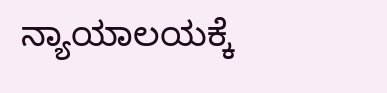ನ್ಯಾಯಾಲಯಕ್ಕೆ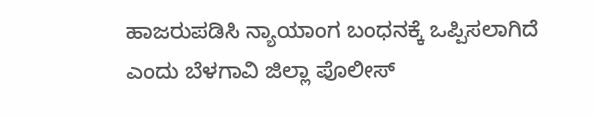ಹಾಜರುಪಡಿಸಿ ನ್ಯಾಯಾಂಗ ಬಂಧನಕ್ಕೆ ಒಪ್ಪಿಸಲಾಗಿದೆ ಎಂದು ಬೆಳಗಾವಿ ಜಿಲ್ಲಾ ಪೊಲೀಸ್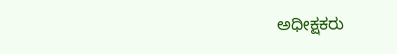ಅಧೀಕ್ಷಕರು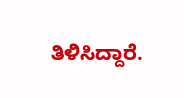ತಿಳಿಸಿದ್ದಾರೆ.